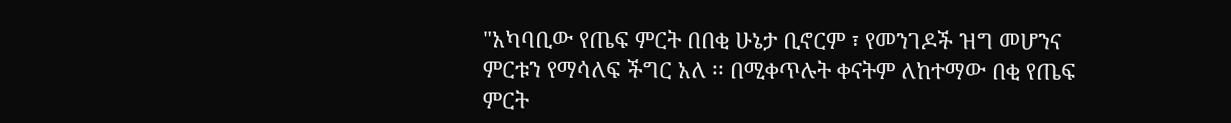"አካባቢው የጤፍ ምርት በበቂ ሁኔታ ቢኖርም ፣ የመንገዶች ዝግ መሆንና ምርቱን የማሳለፍ ችግር አለ ፡፡ በሚቀጥሉት ቀናትም ለከተማው በቂ የጤፍ ምርት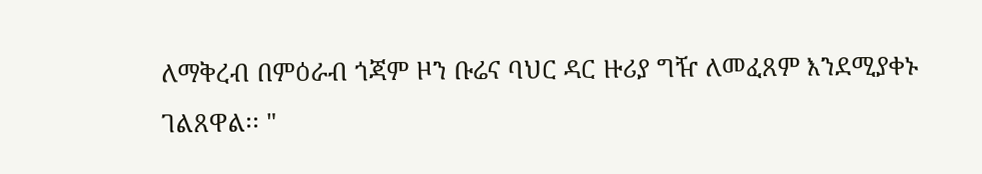ለማቅረብ በምዕራብ ጎጃም ዞን ቡሬና ባህር ዳር ዙሪያ ግዥ ለመፈጸም እንደሚያቀኑ ገልጸዋል፡፡ "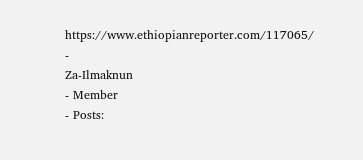https://www.ethiopianreporter.com/117065/
-
Za-Ilmaknun
- Member
- Posts: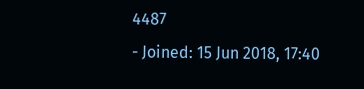4487
- Joined: 15 Jun 2018, 17:40